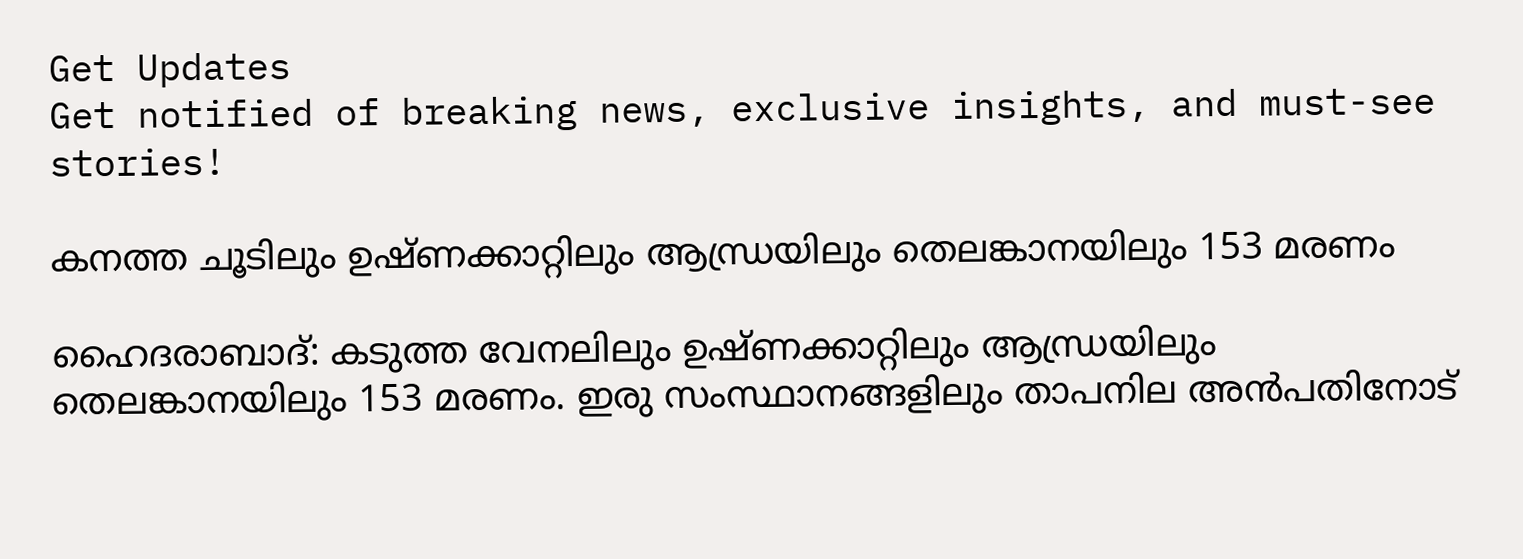Get Updates
Get notified of breaking news, exclusive insights, and must-see stories!

കനത്ത ചൂടിലും ഉഷ്ണക്കാറ്റിലും ആന്ധ്രയിലും തെലങ്കാനയിലും 153 മരണം

ഹൈദരാബാദ്: കടുത്ത വേനലിലും ഉഷ്ണക്കാറ്റിലും ആന്ധ്രയിലും തെലങ്കാനയിലും 153 മരണം. ഇരു സംസ്ഥാനങ്ങളിലും താപനില അന്‍പതിനോട്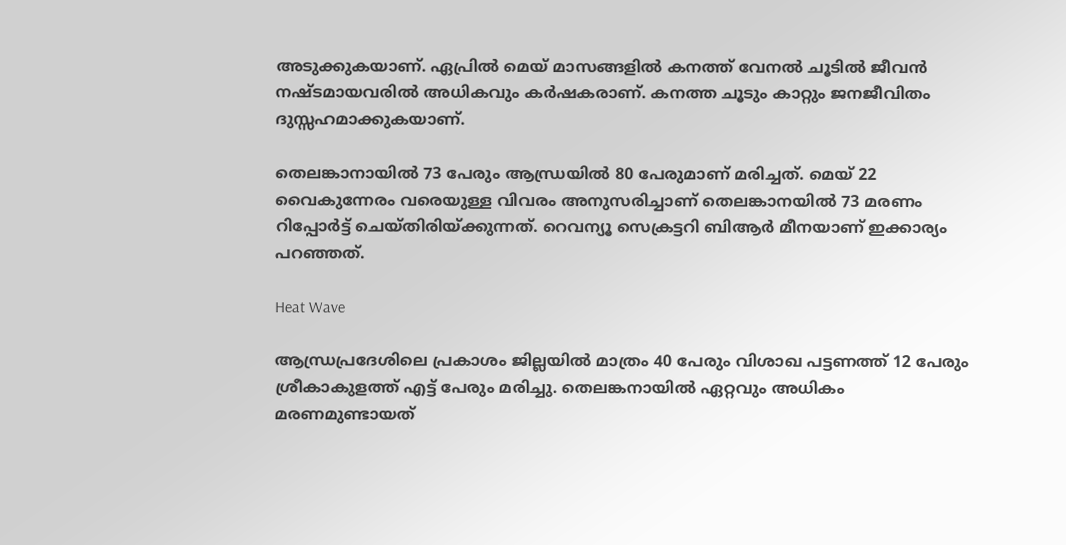അടുക്കുകയാണ്. ഏപ്രില്‍ മെയ് മാസങ്ങളില്‍ കനത്ത് വേനല്‍ ചൂടില്‍ ജീവന്‍ നഷ്ടമായവരില്‍ അധികവും കര്‍ഷകരാണ്. കനത്ത ചൂടും കാറ്റും ജനജീവിതം ദുസ്സഹമാക്കുകയാണ്.

തെലങ്കാനായില്‍ 73 പേരും ആന്ധ്രയില്‍ 80 പേരുമാണ് മരിച്ചത്. മെയ് 22 വൈകുന്നേരം വരെയുള്ള വിവരം അനുസരിച്ചാണ് തെലങ്കാനയില്‍ 73 മരണം റിപ്പോര്‍ട്ട് ചെയ്തിരിയ്ക്കുന്നത്. റെവന്യൂ സെക്രട്ടറി ബിആര്‍ മീനയാണ് ഇക്കാര്യം പറഞ്ഞത്.

Heat Wave

ആന്ധ്രപ്രദേശിലെ പ്രകാശം ജില്ലയില്‍ മാത്രം 40 പേരും വിശാഖ പട്ടണത്ത് 12 പേരും ശ്രീകാകുളത്ത് എട്ട് പേരും മരിച്ചു. തെലങ്കനായില്‍ ഏറ്റവും അധികം മരണമുണ്ടായത്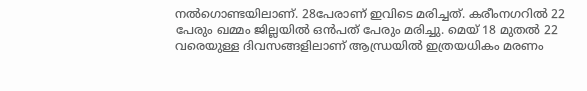നല്‍ഗൊണ്ടയിലാണ്. 28പേരാണ് ഇവിടെ മരിച്ചത്. കരീംനഗറില്‍ 22 പേരും ഖമ്മം ജില്ലയില്‍ ഒന്‍പത് പേരും മരിച്ചു. മെയ് 18 മുതല്‍ 22 വരെയുള്ള ദിവസങ്ങളിലാണ് ആന്ധ്രയില്‍ ഇത്രയധികം മരണം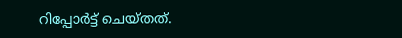റിപ്പോര്‍ട്ട് ചെയ്തത്.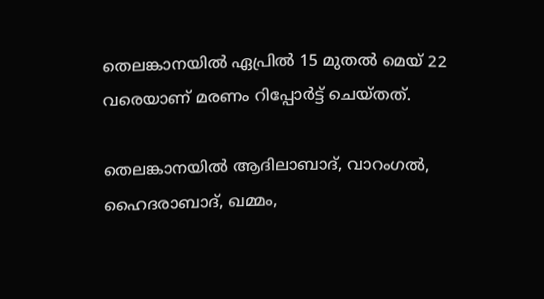തെലങ്കാനയില്‍ ഏപ്രില്‍ 15 മുതല്‍ മെയ് 22 വരെയാണ് മരണം റിപ്പോര്‍ട്ട് ചെയ്തത്.

തെലങ്കാനയില്‍ ആദിലാബാദ്, വാറംഗല്‍, ഹൈദരാബാദ്, ഖമ്മം,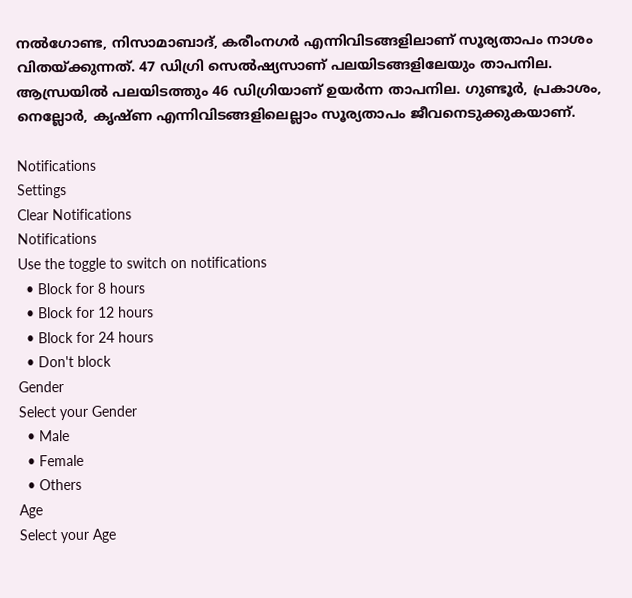നല്‍ഗോണ്ട, നിസാമാബാദ്, കരീംനഗര്‍ എന്നിവിടങ്ങളിലാണ് സൂര്യതാപം നാശം വിതയ്ക്കുന്നത്. 47 ഡിഗ്രി സെല്‍ഷ്യസാണ് പലയിടങ്ങളിലേയും താപനില. ആന്ധ്രയില്‍ പലയിടത്തും 46 ഡിഗ്രിയാണ് ഉയര്‍ന്ന താപനില. ഗുണ്ടൂര്‍, പ്രകാശം, നെല്ലോര്‍, കൃഷ്ണ എന്നിവിടങ്ങളിലെല്ലാം സൂര്യതാപം ജീവനെടുക്കുകയാണ്.

Notifications
Settings
Clear Notifications
Notifications
Use the toggle to switch on notifications
  • Block for 8 hours
  • Block for 12 hours
  • Block for 24 hours
  • Don't block
Gender
Select your Gender
  • Male
  • Female
  • Others
Age
Select your Age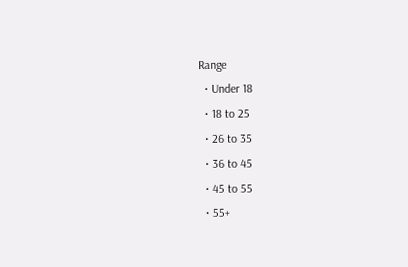Range
  • Under 18
  • 18 to 25
  • 26 to 35
  • 36 to 45
  • 45 to 55
  • 55+